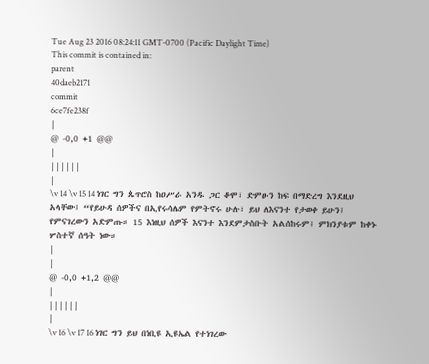Tue Aug 23 2016 08:24:11 GMT-0700 (Pacific Daylight Time)
This commit is contained in:
parent
40daeb2171
commit
6ce7fe238f
|
@ -0,0 +1 @@
|
||||||
|
\v 14 \v 15 14 ነገር ግን ጴጥሮስ ከዐሥራ አንዱ ጋር ቆሞ፣ ድምፁን ከፍ በማድረግ እንደዚህ አላቸው፤ “የይሁዳ ሰዎችና በኢየሩሳሌም የምትኖሩ ሁሉ፣ ይህ ለእናንተ የታወቀ ይሁን፤ የምናገረውን አድምጡ። 15 እነዚህ ሰዎች እናንተ እንደምታስቡት አልሰከሩም፤ ምክንያቱም ከቀኑ ሦስተኛ ሰዓት ነው።
|
|
@ -0,0 +1,2 @@
|
||||||
|
\v 16 \v 17 16 ነገር ግን ይህ በነቢዩ ኢዩኤል የተነገረው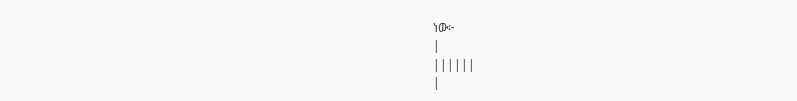ነው፦
|
||||||
|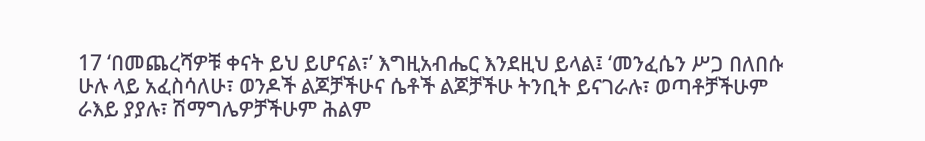17 ‘በመጨረሻዎቹ ቀናት ይህ ይሆናል፣’ እግዚአብሔር እንደዚህ ይላል፤ ‘መንፈሴን ሥጋ በለበሱ ሁሉ ላይ አፈስሳለሁ፣ ወንዶች ልጆቻችሁና ሴቶች ልጆቻችሁ ትንቢት ይናገራሉ፣ ወጣቶቻችሁም ራእይ ያያሉ፣ ሽማግሌዎቻችሁም ሕልም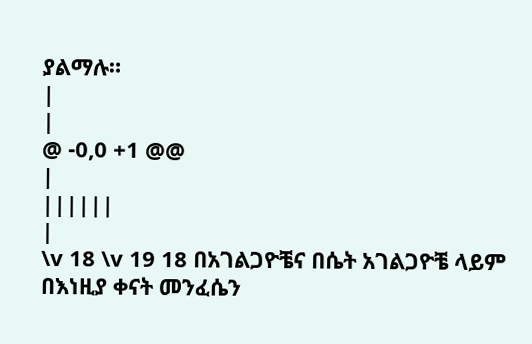ያልማሉ።
|
|
@ -0,0 +1 @@
|
||||||
|
\v 18 \v 19 18 በአገልጋዮቼና በሴት አገልጋዮቼ ላይም በእነዚያ ቀናት መንፈሴን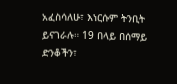አፈስሳለሁ፣ እነርሱም ትንቢት ይናገራሉ። 19 በላይ በሰማይ ድንቆችን፣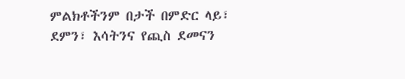ምልክቶችንም በታች በምድር ላይ፣ ደምን፣ እሳትንና የጪስ ደመናን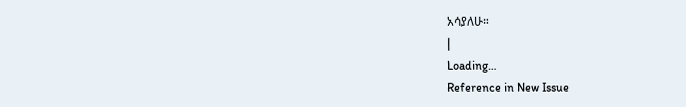አሳያለሁ።
|
Loading…
Reference in New Issue